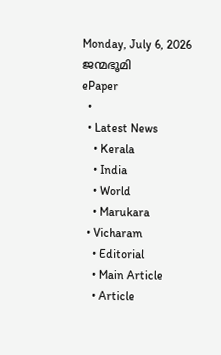Monday, July 6, 2026
ജന്മഭൂമി
ePaper
  •
  • Latest News
    • Kerala
    • India
    • World
    • Marukara
  • Vicharam
    • Editorial
    • Main Article
    • Article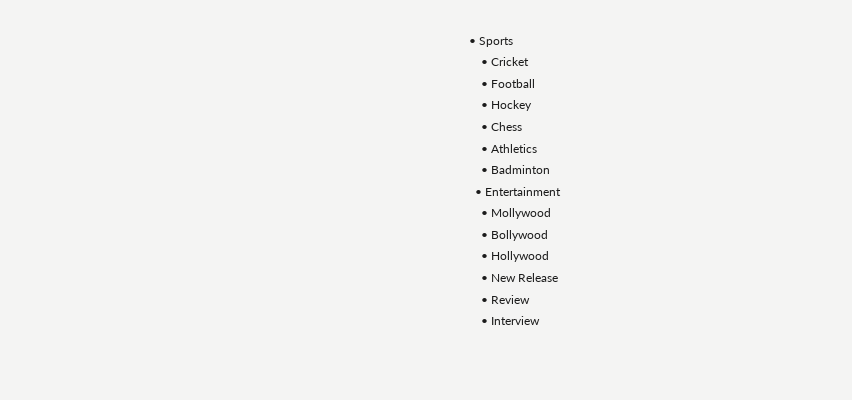• Sports
    • Cricket
    • Football
    • Hockey
    • Chess
    • Athletics
    • Badminton
  • Entertainment
    • Mollywood
    • Bollywood
    • Hollywood
    • New Release
    • Review
    • Interview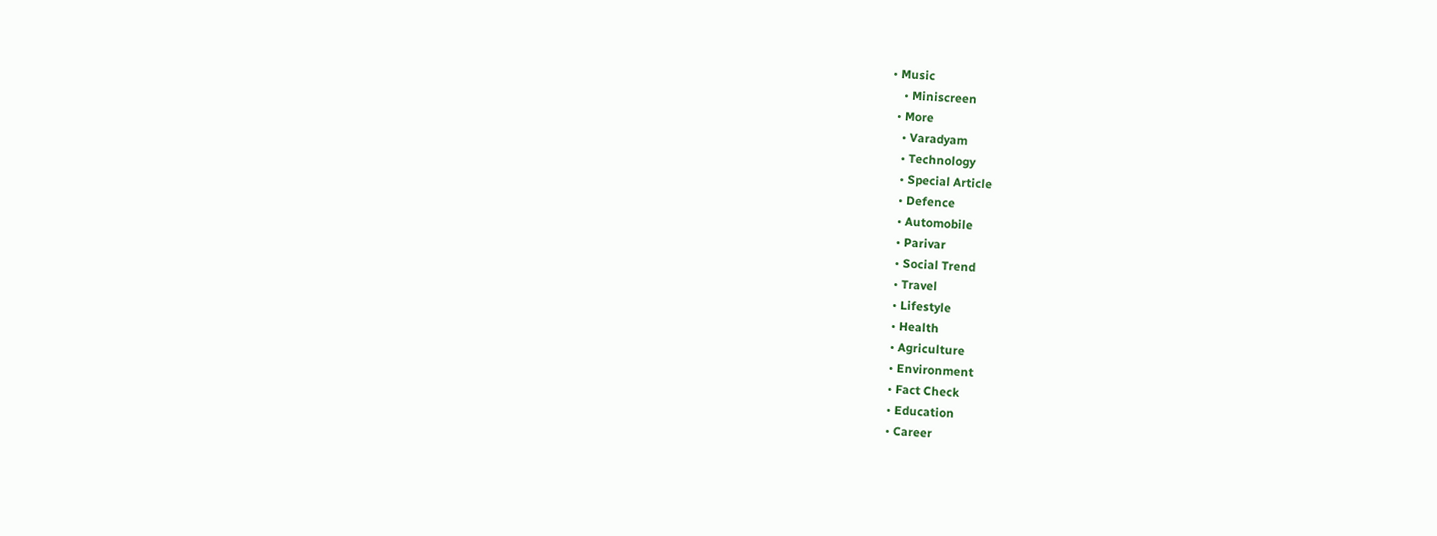• Music
    • Miniscreen
  • More
    • Varadyam
    • Technology
    • Special Article
    • Defence
    • Automobile
    • Parivar
    • Social Trend
    • Travel
    • Lifestyle
    • Health
    • Agriculture
    • Environment
    • Fact Check
    • Education
    • Career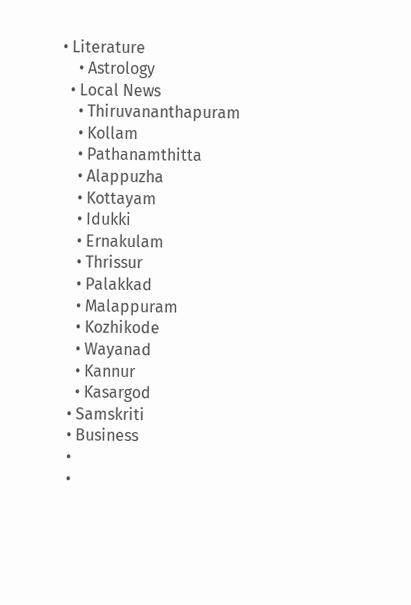• Literature
    • Astrology
  • Local News
    • Thiruvananthapuram
    • Kollam
    • Pathanamthitta
    • Alappuzha
    • Kottayam
    • Idukki
    • Ernakulam
    • Thrissur
    • Palakkad
    • Malappuram
    • Kozhikode
    • Wayanad
    • Kannur
    • Kasargod
  • Samskriti
  • Business
  •
  •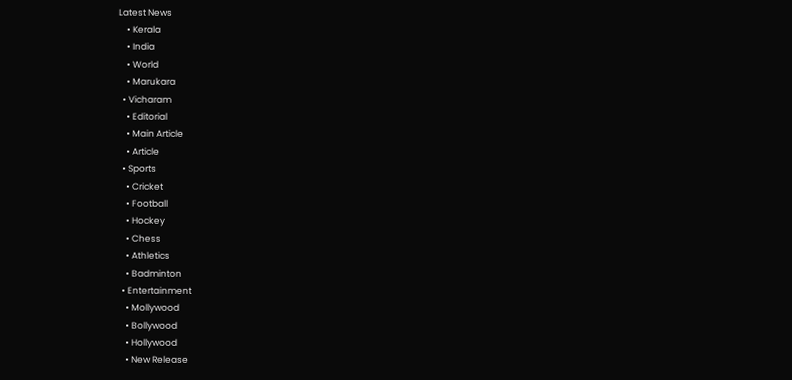Latest News
    • Kerala
    • India
    • World
    • Marukara
  • Vicharam
    • Editorial
    • Main Article
    • Article
  • Sports
    • Cricket
    • Football
    • Hockey
    • Chess
    • Athletics
    • Badminton
  • Entertainment
    • Mollywood
    • Bollywood
    • Hollywood
    • New Release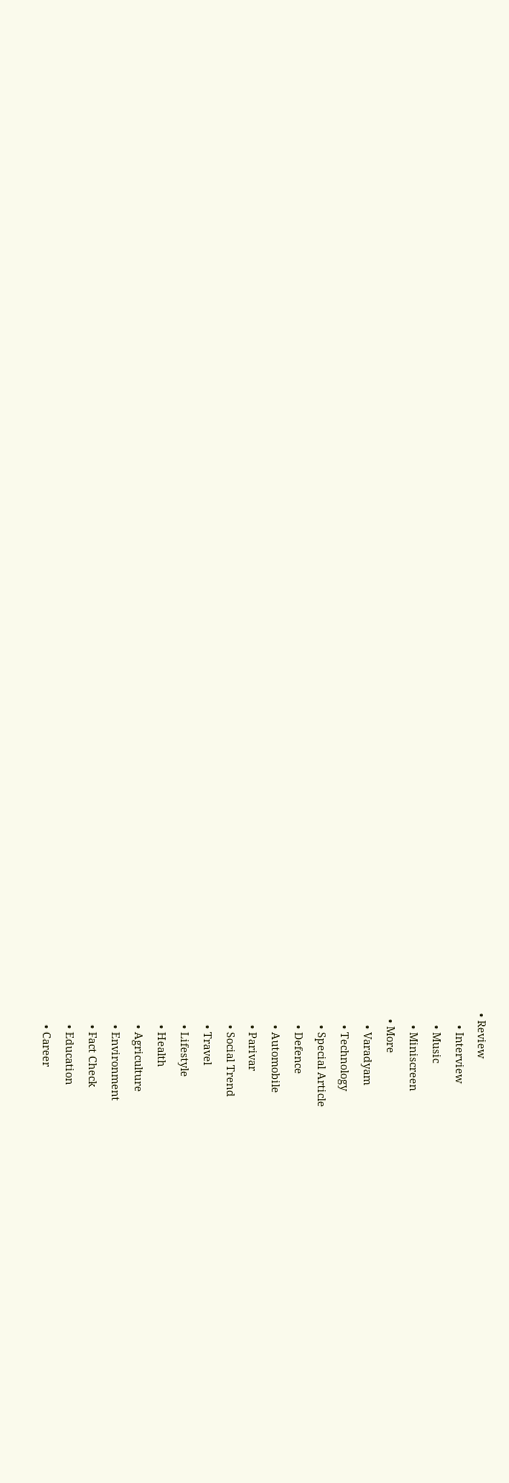• Review
    • Interview
    • Music
    • Miniscreen
  • More
    • Varadyam
    • Technology
    • Special Article
    • Defence
    • Automobile
    • Parivar
    • Social Trend
    • Travel
    • Lifestyle
    • Health
    • Agriculture
    • Environment
    • Fact Check
    • Education
    • Career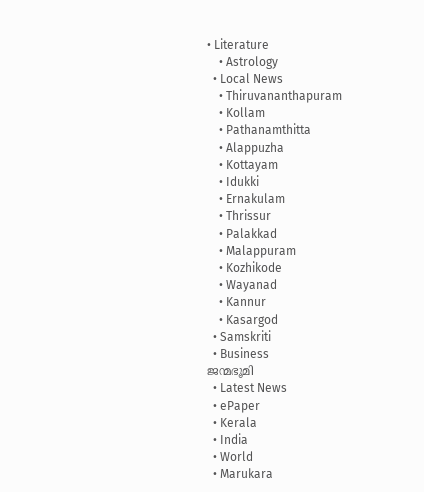• Literature
    • Astrology
  • Local News
    • Thiruvananthapuram
    • Kollam
    • Pathanamthitta
    • Alappuzha
    • Kottayam
    • Idukki
    • Ernakulam
    • Thrissur
    • Palakkad
    • Malappuram
    • Kozhikode
    • Wayanad
    • Kannur
    • Kasargod
  • Samskriti
  • Business
ജന്മഭൂമി
  • Latest News
  • ePaper
  • Kerala
  • India
  • World
  • Marukara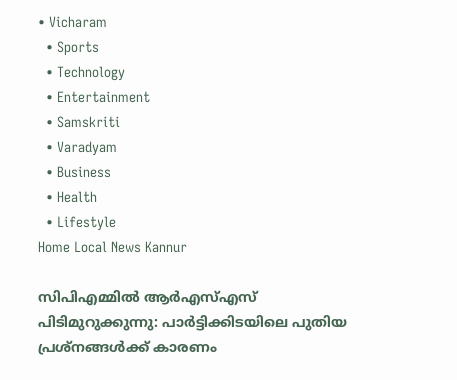• Vicharam
  • Sports
  • Technology
  • Entertainment
  • Samskriti
  • Varadyam
  • Business
  • Health
  • Lifestyle
Home Local News Kannur

സിപിഎമ്മില്‍ ആര്‍എസ്എസ് പിടിമുറുക്കുന്നു: പാര്‍ട്ടിക്കിടയിലെ പുതിയ പ്രശ്‌നങ്ങള്‍ക്ക് കാരണം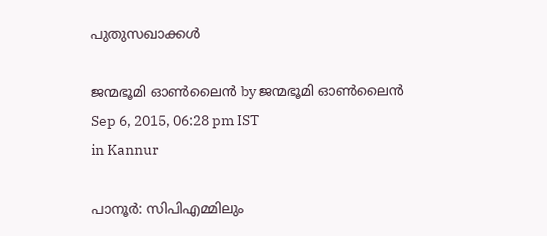പുതുസഖാക്കള്‍

ജന്മഭൂമി ഓണ്‍ലൈന്‍ by ജന്മഭൂമി ഓണ്‍ലൈന്‍
Sep 6, 2015, 06:28 pm IST
in Kannur

പാനൂര്‍: സിപിഎമ്മിലും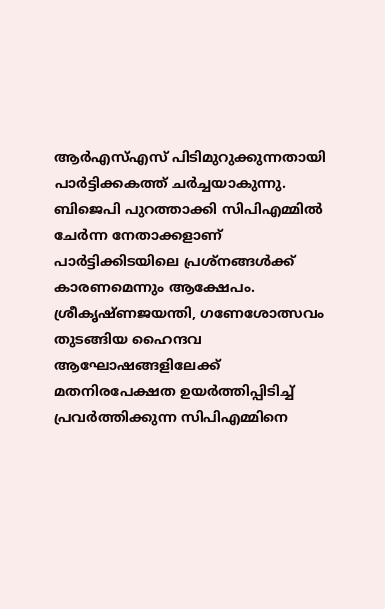ആര്‍എസ്എസ് പിടിമുറുക്കുന്നതായി പാര്‍ട്ടിക്കകത്ത് ചര്‍ച്ചയാകുന്നു. ബിജെപി പുറത്താക്കി സിപിഎമ്മില്‍ ചേര്‍ന്ന നേതാക്കളാണ് പാര്‍ട്ടിക്കിടയിലെ പ്രശ്‌നങ്ങള്‍ക്ക് കാരണമെന്നും ആക്ഷേപം. ശ്രീകൃഷ്ണജയന്തി, ഗണേശോത്സവം തുടങ്ങിയ ഹൈന്ദവ ആഘോഷങ്ങളിലേക്ക് മതനിരപേക്ഷത ഉയര്‍ത്തിപ്പിടിച്ച് പ്രവര്‍ത്തിക്കുന്ന സിപിഎമ്മിനെ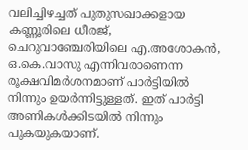വലിച്ചിഴച്ചത് പുതുസഖാക്കളായ കണ്ണൂരിലെ ധീരജ്, ചെറുവാഞ്ചേരിയിലെ എ.അശോകന്‍, ഒ.കെ.വാസു എന്നിവരാണെന്ന രൂക്ഷവിമര്‍ശനമാണ് പാര്‍ട്ടിയില്‍ നിന്നും ഉയര്‍ന്നിട്ടുള്ളത്. ഇത് പാര്‍ട്ടി അണികള്‍ക്കിടയില്‍ നിന്നും പുകയുകയാണ്.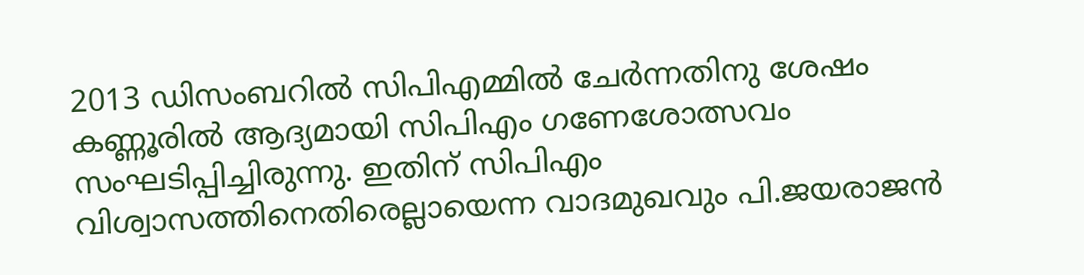2013 ഡിസംബറില്‍ സിപിഎമ്മില്‍ ചേര്‍ന്നതിനു ശേഷം കണ്ണൂരില്‍ ആദ്യമായി സിപിഎം ഗണേശോത്സവം സംഘടിപ്പിച്ചിരുന്നു. ഇതിന് സിപിഎം വിശ്വാസത്തിനെതിരെല്ലായെന്ന വാദമുഖവും പി.ജയരാജന്‍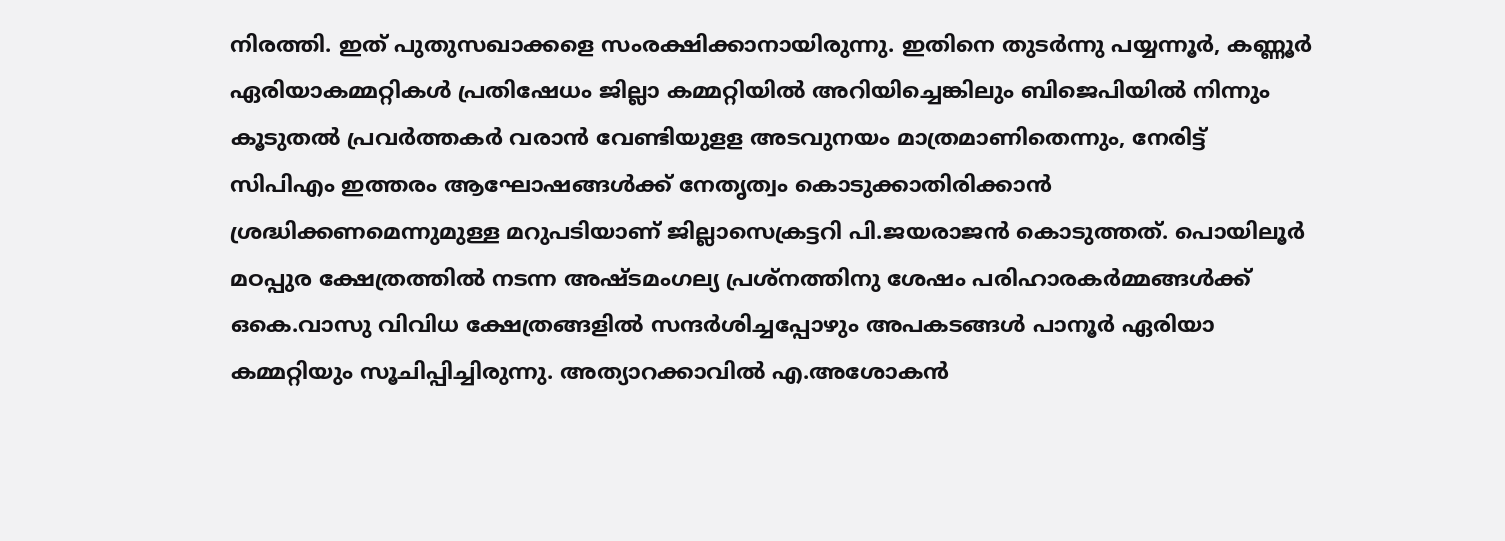നിരത്തി. ഇത് പുതുസഖാക്കളെ സംരക്ഷിക്കാനായിരുന്നു. ഇതിനെ തുടര്‍ന്നു പയ്യന്നൂര്‍, കണ്ണൂര്‍ ഏരിയാകമ്മറ്റികള്‍ പ്രതിഷേധം ജില്ലാ കമ്മറ്റിയില്‍ അറിയിച്ചെങ്കിലും ബിജെപിയില്‍ നിന്നും കൂടുതല്‍ പ്രവര്‍ത്തകര്‍ വരാന്‍ വേണ്ടിയുളള അടവുനയം മാത്രമാണിതെന്നും, നേരിട്ട് സിപിഎം ഇത്തരം ആഘോഷങ്ങള്‍ക്ക് നേതൃത്വം കൊടുക്കാതിരിക്കാന്‍ ശ്രദ്ധിക്കണമെന്നുമുള്ള മറുപടിയാണ് ജില്ലാസെക്രട്ടറി പി.ജയരാജന്‍ കൊടുത്തത്. പൊയിലൂര്‍ മഠപ്പുര ക്ഷേത്രത്തില്‍ നടന്ന അഷ്ടമംഗല്യ പ്രശ്‌നത്തിനു ശേഷം പരിഹാരകര്‍മ്മങ്ങള്‍ക്ക് ഒകെ.വാസു വിവിധ ക്ഷേത്രങ്ങളില്‍ സന്ദര്‍ശിച്ചപ്പോഴും അപകടങ്ങള്‍ പാനൂര്‍ ഏരിയാ കമ്മറ്റിയും സൂചിപ്പിച്ചിരുന്നു. അത്യാറക്കാവില്‍ എ.അശോകന്‍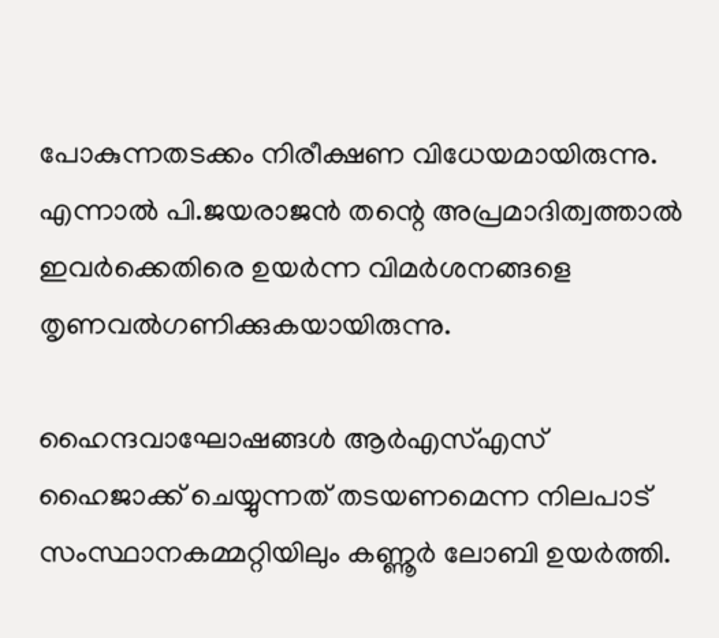പോകുന്നതടക്കം നിരീക്ഷണ വിധേയമായിരുന്നു. എന്നാല്‍ പി.ജയരാജന്‍ തന്റെ അപ്രമാദിത്വത്താല്‍ ഇവര്‍ക്കെതിരെ ഉയര്‍ന്ന വിമര്‍ശനങ്ങളെ തൃണവല്‍ഗണിക്കുകയായിരുന്നു.

ഹൈന്ദവാഘോഷങ്ങള്‍ ആര്‍എസ്എസ് ഹൈജാക്ക് ചെയ്യുന്നത് തടയണമെന്ന നിലപാട് സംസ്ഥാനകമ്മറ്റിയിലും കണ്ണൂര്‍ ലോബി ഉയര്‍ത്തി.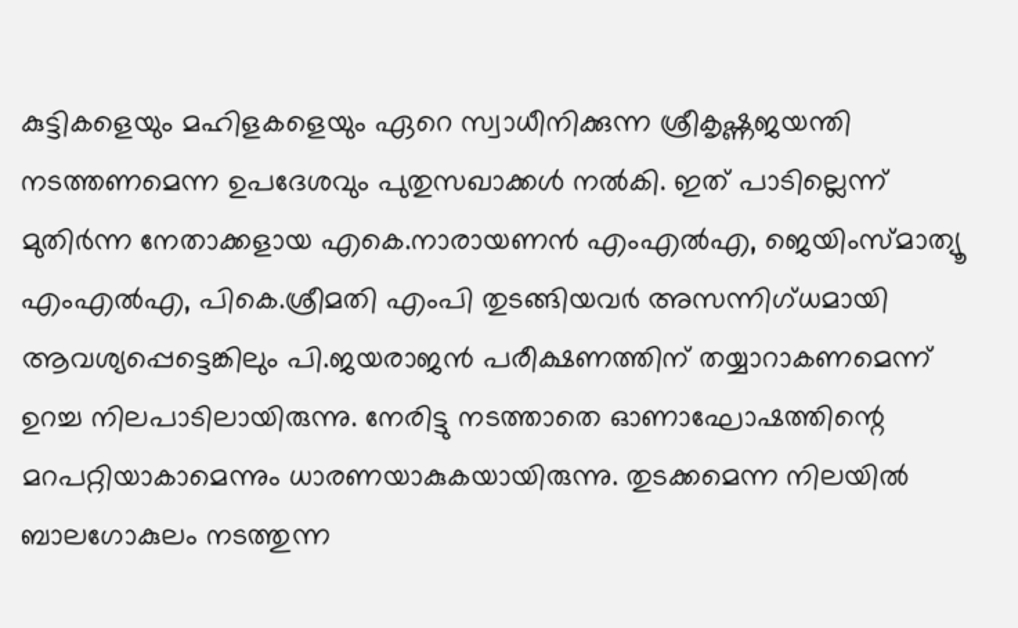കുട്ടികളെയും മഹിളകളെയും ഏറെ സ്വാധീനിക്കുന്ന ശ്രീകൃഷ്ണജയന്തി നടത്തണമെന്ന ഉപദേശവും പുതുസഖാക്കള്‍ നല്‍കി. ഇത് പാടില്ലെന്ന് മുതിര്‍ന്ന നേതാക്കളായ എകെ.നാരായണന്‍ എംഎല്‍എ, ജെയിംസ്മാത്യൂ എംഎല്‍എ, പികെ.ശ്രീമതി എംപി തുടങ്ങിയവര്‍ അസന്നിഗ്ധമായി ആവശ്യപ്പെട്ടെങ്കിലും പി.ജയരാജന്‍ പരീക്ഷണത്തിന് തയ്യാറാകണമെന്ന് ഉറച്ച നിലപാടിലായിരുന്നു. നേരിട്ടു നടത്താതെ ഓണാഘോഷത്തിന്റെ മറപറ്റിയാകാമെന്നും ധാരണയാകുകയായിരുന്നു. തുടക്കമെന്ന നിലയില്‍ ബാലഗോകുലം നടത്തുന്ന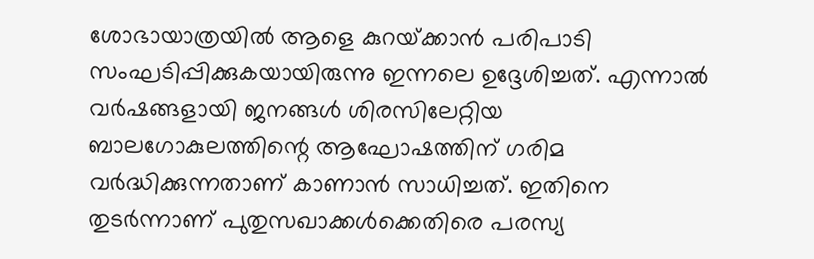ശോഭായാത്രയില്‍ ആളെ കുറയ്‌ക്കാന്‍ പരിപാടി സംഘടിപ്പിക്കുകയായിരുന്നു ഇന്നലെ ഉദ്ദേശിച്ചത്. എന്നാല്‍ വര്‍ഷങ്ങളായി ജനങ്ങള്‍ ശിരസിലേറ്റിയ ബാലഗോകുലത്തിന്റെ ആഘോഷത്തിന് ഗരിമ വര്‍ദ്ധിക്കുന്നതാണ് കാണാന്‍ സാധിച്ചത്. ഇതിനെ തുടര്‍ന്നാണ് പുതുസഖാക്കള്‍ക്കെതിരെ പരസ്യ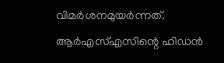വിമര്‍ശനമുയര്‍ന്നത്. ആര്‍എസ്എസിന്റെ ഹിഡന്‍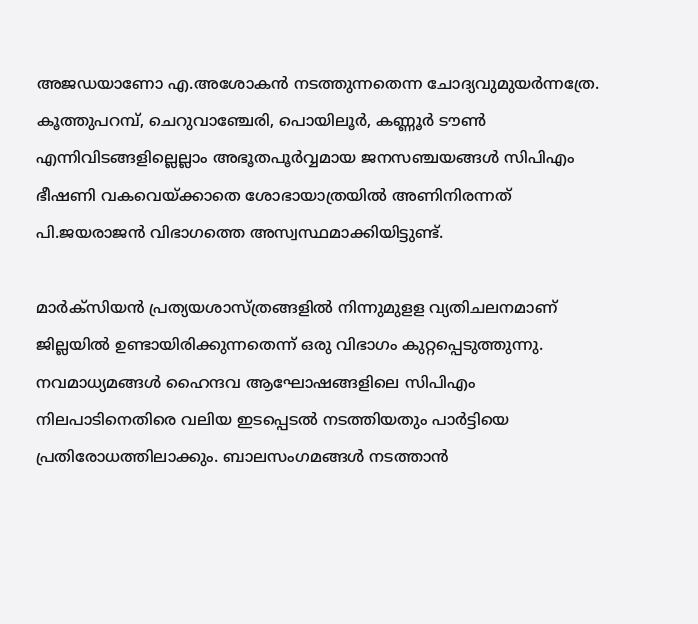അജഡയാണോ എ.അശോകന്‍ നടത്തുന്നതെന്ന ചോദ്യവുമുയര്‍ന്നത്രേ. കൂത്തുപറമ്പ്, ചെറുവാഞ്ചേരി, പൊയിലൂര്‍, കണ്ണൂര്‍ ടൗണ്‍ എന്നിവിടങ്ങളില്ലെല്ലാം അഭൂതപൂര്‍വ്വമായ ജനസഞ്ചയങ്ങള്‍ സിപിഎം ഭീഷണി വകവെയ്‌ക്കാതെ ശോഭായാത്രയില്‍ അണിനിരന്നത് പി.ജയരാജന്‍ വിഭാഗത്തെ അസ്വസ്ഥമാക്കിയിട്ടുണ്ട്.

മാര്‍ക്‌സിയന്‍ പ്രത്യയശാസ്ത്രങ്ങളില്‍ നിന്നുമുളള വ്യതിചലനമാണ് ജില്ലയില്‍ ഉണ്ടായിരിക്കുന്നതെന്ന് ഒരു വിഭാഗം കുറ്റപ്പെടുത്തുന്നു. നവമാധ്യമങ്ങള്‍ ഹൈന്ദവ ആഘോഷങ്ങളിലെ സിപിഎം നിലപാടിനെതിരെ വലിയ ഇടപ്പെടല്‍ നടത്തിയതും പാര്‍ട്ടിയെ പ്രതിരോധത്തിലാക്കും. ബാലസംഗമങ്ങള്‍ നടത്താന്‍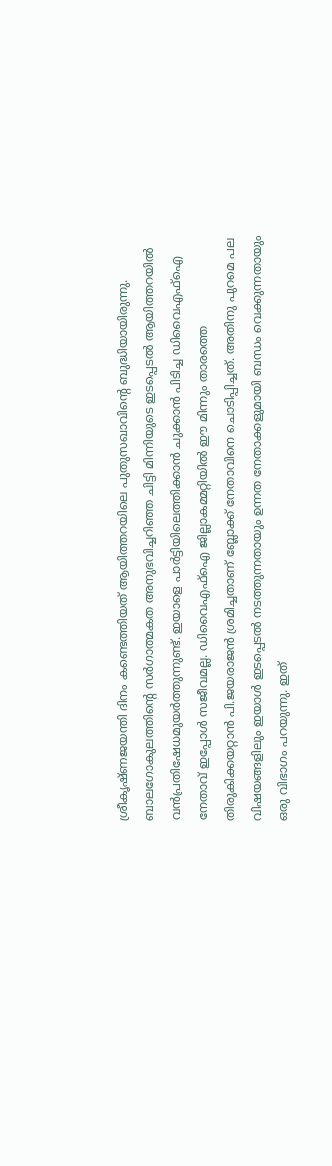ശ്രീകൃഷ്ണജയന്തി ദിനം കണ്ടെത്തിയത് ആയിത്തറയിലെ പുതുസഖാവിന്റെ ബുദ്ധിയായിരുന്നു. ബാലഗോകുലത്തിന്റെ സര്‍ഗാത്മകത അനുഭവിച്ചറിഞ്ഞ ചിട്ടി മിന്നിയുടെ ഇടപ്പെടല്‍ ആയിത്തറയില്‍ വന്‍പ്രതിഷേധമുയര്‍ത്തുന്നുണ്ട്. ഇയാളെ പാര്‍ട്ടിയിലെത്തിക്കാന്‍ ചുക്കാന്‍ പിടിച്ച ഡിവൈഎഫ്‌ഐ നേതാവ് ഇപ്പോള്‍ സജീവമല്ല. ഡിവൈഎഫ്‌ഐ ജില്ലാകമ്മറ്റിയില്‍ ഈ മിന്നും താരത്തെ തിരുകിക്കയറ്റാന്‍ പി.ജയരാജന്‍ ശ്രമിച്ചതാണ് ബ്ലോക്ക് നേതാവിനെ ചൊടിപ്പിച്ചത്. അതിനു പുറമെ പല വിഷയങ്ങളിലും ഇയാള്‍ ഇടപ്പെടല്‍ നടത്തുന്നതായും ഉന്നത നേതാക്കളുമായി ബന്ധം വെക്കുന്നതായും ഒരു വിഭാഗം പറയുന്നു. ഇത്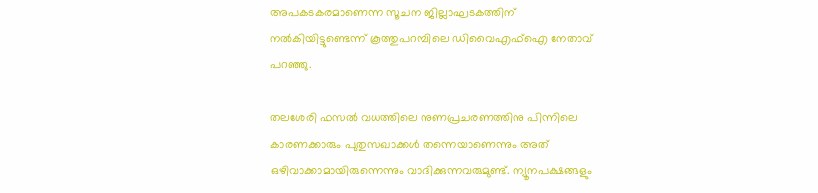അപകടകരമാണെന്ന സൂചന ജില്ലാഘടകത്തിന് നല്‍കിയിട്ടുണ്ടെന്ന് കൂത്തുപറമ്പിലെ ഡിവൈഎഫ്‌ഐ നേതാവ് പറഞ്ഞു.

തലശേരി ഫസല്‍ വധത്തിലെ നുണപ്രചരണത്തിനു പിന്നിലെ കാരണക്കാരും പുതുസഖാക്കള്‍ തന്നെയാണെന്നും അത് ഒഴിവാക്കാമായിരുന്നെന്നും വാദിക്കുന്നവരുമുണ്ട്. ന്യൂനപക്ഷങ്ങളും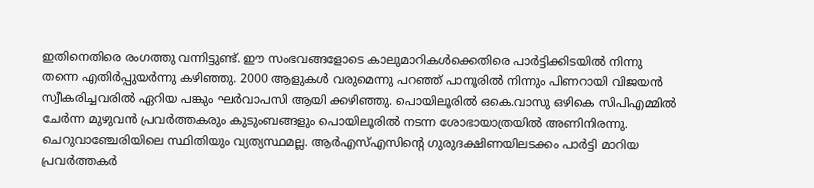ഇതിനെതിരെ രംഗത്തു വന്നിട്ടുണ്ട്. ഈ സംഭവങ്ങളോടെ കാലുമാറികള്‍ക്കെതിരെ പാര്‍ട്ടിക്കിടയില്‍ നിന്നു തന്നെ എതിര്‍പ്പുയര്‍ന്നു കഴിഞ്ഞു. 2000 ആളുകള്‍ വരുമെന്നു പറഞ്ഞ് പാനൂരില്‍ നിന്നും പിണറായി വിജയന്‍ സ്വീകരിച്ചവരില്‍ ഏറിയ പങ്കും ഘര്‍വാപസി ആയി ക്കഴിഞ്ഞു. പൊയിലൂരില്‍ ഒകെ.വാസു ഒഴികെ സിപിഎമ്മില്‍ ചേര്‍ന്ന മുഴുവന്‍ പ്രവര്‍ത്തകരും കുടുംബങ്ങളും പൊയിലൂരില്‍ നടന്ന ശോഭായാത്രയില്‍ അണിനിരന്നു. ചെറുവാഞ്ചേരിയിലെ സ്ഥിതിയും വ്യത്യസ്ഥമല്ല. ആര്‍എസ്എസിന്റെ ഗുരുദക്ഷിണയിലടക്കം പാര്‍ട്ടി മാറിയ പ്രവര്‍ത്തകര്‍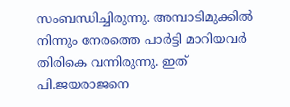സംബന്ധിച്ചിരുന്നു. അമ്പാടിമുക്കില്‍ നിന്നും നേരത്തെ പാര്‍ട്ടി മാറിയവര്‍ തിരികെ വന്നിരുന്നു. ഇത് പി.ജയരാജനെ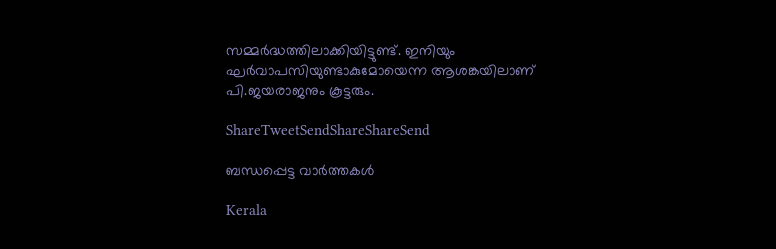സമ്മര്‍ദ്ധത്തിലാക്കിയിട്ടുണ്ട്. ഇനിയും ഘര്‍വാപസിയുണ്ടാകുമോയെന്ന ആശങ്കയിലാണ് പി.ജയരാജനും കൂട്ടരും.

ShareTweetSendShareShareSend

ബന്ധപ്പെട്ട വാര്‍ത്തകള്‍

Kerala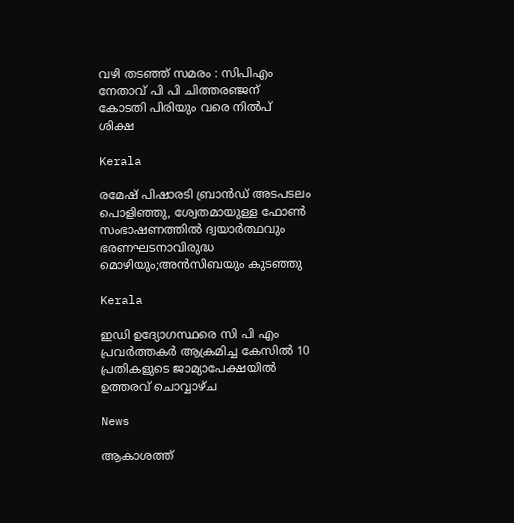വഴി തടഞ്ഞ് സമരം : സിപിഎം നേതാവ് പി പി ചിത്തരഞ്ജന് കോടതി പിരിയും വരെ നില്‍പ് ശിക്ഷ

Kerala

രമേഷ് പിഷാരടി ബ്രാന്‍ഡ് അടപടലം പൊളിഞ്ഞു, ശ്വേതമായുള്ള ഫോണ്‍ സംഭാഷണത്തില്‍ ദ്വയാര്‍ത്ഥവും ഭരണഘടനാവിരുദ്ധ മൊഴിയും;അന്‍സിബയും കുടഞ്ഞു

Kerala

ഇഡി ഉദ്യോഗസ്ഥരെ സി പി എം പ്രവര്‍ത്തകര്‍ ആക്രമിച്ച കേസില്‍ 10 പ്രതികളുടെ ജാമ്യാപേക്ഷയില്‍ ഉത്തരവ് ചൊവ്വാഴ്ച

News

ആകാശത്ത്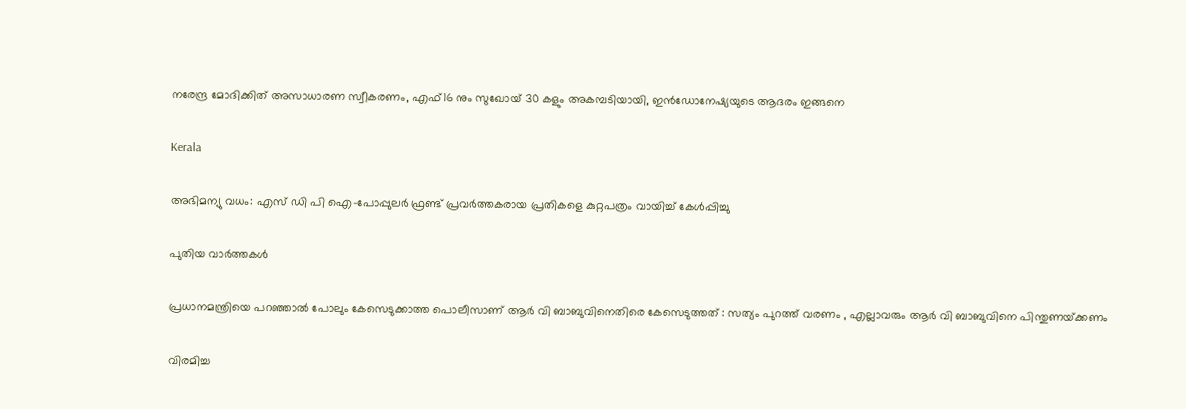നരേന്ദ്ര മോദിക്കിത് അസാധാരണ സ്വീകരണം, എഫ്16 നും സുഖോയ് 30 കളും അകമ്പടിയായി, ഇൻഡോനേഷ്യയുടെ ആദരം ഇങ്ങനെ

Kerala

അഭിമന്യു വധം: എസ് ഡി പി ഐ-പോപ്പുലര്‍ ഫ്രണ്ട് പ്രവര്‍ത്തകരായ പ്രതികളെ കുറ്റപത്രം വായിച്ച് കേള്‍പ്പിച്ചു

പുതിയ വാര്‍ത്തകള്‍

പ്രധാനമന്ത്രിയെ പറഞ്ഞാൽ പോലും കേസെടുക്കാത്ത പൊലീസാണ് ആർ വി ബാബുവിനെതിരെ കേസെടുത്തത് : സത്യം പുറത്ത് വരണം , എല്ലാവരും ആർ വി ബാബുവിനെ പിന്തുണയ്‌ക്കണം

വിരമിച്ച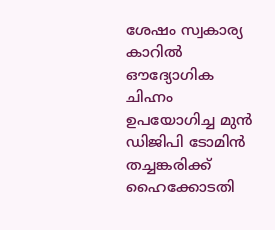ശേഷം സ്വകാര്യ കാറില്‍ ഔദ്യോഗിക ചിഹ്നം ഉപയോഗിച്ച മുന്‍ ഡിജിപി ടോമിന്‍ തച്ചങ്കരിക്ക് ഹൈക്കോടതി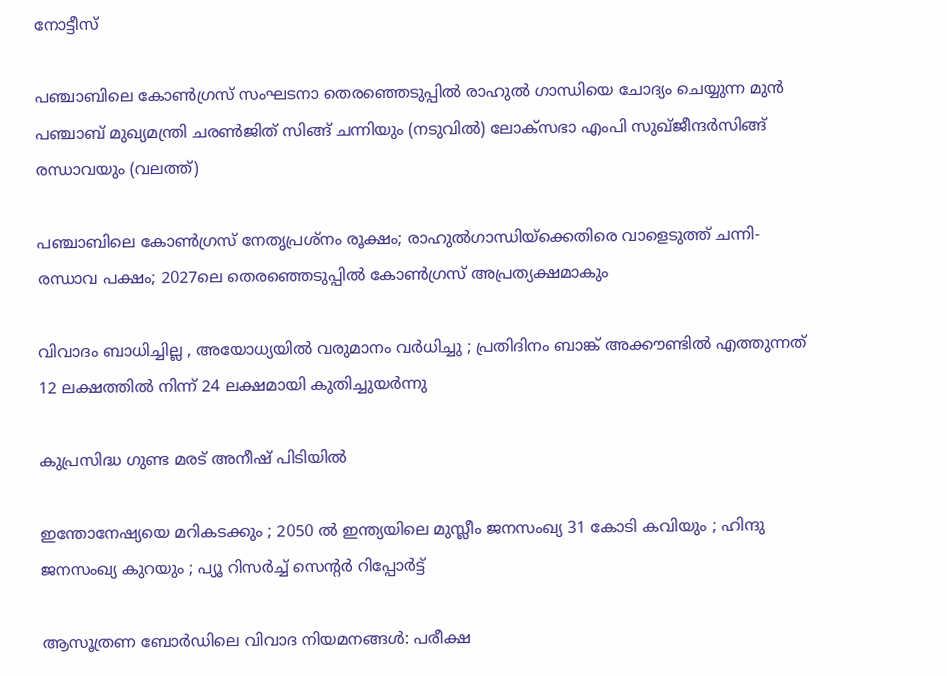നോട്ടീസ്

പഞ്ചാബിലെ കോണ്‍ഗ്രസ് സംഘടനാ തെരഞ്ഞെടുപ്പില്‍ രാഹുല്‍ ഗാന്ധിയെ ചോദ്യം ചെയ്യുന്ന മുന്‍ പഞ്ചാബ് മുഖ്യമന്ത്രി ചരണ്‍ജിത് സിങ്ങ് ചന്നിയും (നടുവില്‍) ലോക്സഭാ എംപി സുഖ്ജീന്ദര്‍സിങ്ങ് രന്ധാവയും (വലത്ത്)

പഞ്ചാബിലെ കോണ്‍ഗ്രസ് നേതൃപ്രശ്നം രൂക്ഷം; രാഹുല്‍ഗാന്ധിയ്‌ക്കെതിരെ വാളെടുത്ത് ചന്നി-രന്ധാവ പക്ഷം; 2027ലെ തെരഞ്ഞെടുപ്പില്‍ കോണ്‍ഗ്രസ് അപ്രത്യക്ഷമാകും

വിവാദം ബാധിച്ചില്ല , അയോധ്യയിൽ വരുമാനം വർധിച്ചു ; പ്രതിദിനം ബാങ്ക് അക്കൗണ്ടിൽ എത്തുന്നത് 12 ലക്ഷത്തിൽ നിന്ന് 24 ലക്ഷമായി കുതിച്ചുയർന്നു

കുപ്രസിദ്ധ ഗുണ്ട മരട് അനീഷ് പിടിയില്‍

ഇന്തോനേഷ്യയെ മറികടക്കും ; 2050 ൽ ഇന്ത്യയിലെ മുസ്ലീം ജനസംഖ്യ 31 കോടി കവിയും ; ഹിന്ദു ജനസംഖ്യ കുറയും ; പ്യൂ റിസർച്ച് സെന്റർ റിപ്പോർട്ട്

ആസൂത്രണ ബോര്‍ഡിലെ വിവാദ നിയമനങ്ങള്‍: പരീക്ഷ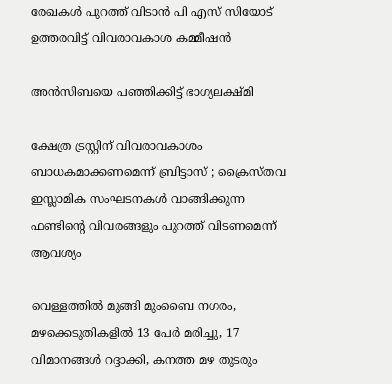രേഖകള്‍ പുറത്ത് വിടാന്‍ പി എസ് സിയോട് ഉത്തരവിട്ട് വിവരാവകാശ കമ്മീഷന്‍

അന്‍സിബയെ പഞ്ഞിക്കിട്ട് ഭാഗ്യലക്ഷ്മി

ക്ഷേത്ര ട്രസ്റ്റിന്‌ വിവരാവകാശം ബാധകമാക്കണമെന്ന് ബ്രിട്ടാസ്‌ ; ക്രൈസ്തവ ഇസ്ലാമിക സംഘടനകൾ വാങ്ങിക്കുന്ന ഫണ്ടിന്റെ വിവരങ്ങളും പുറത്ത് വിടണമെന്ന് ആവശ്യം

വെള്ളത്തില്‍ മുങ്ങി മുംബൈ നഗരം, മഴക്കെടുതികളില്‍ 13 പേര്‍ മരിച്ചു, 17 വിമാനങ്ങള്‍ റദ്ദാക്കി, കനത്ത മഴ തുടരും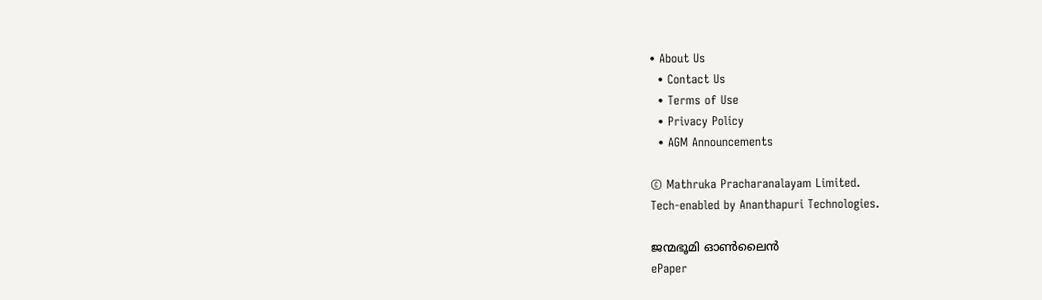• About Us
  • Contact Us
  • Terms of Use
  • Privacy Policy
  • AGM Announcements

© Mathruka Pracharanalayam Limited.
Tech-enabled by Ananthapuri Technologies.

ജന്മഭൂമി ഓണ്‍ലൈന്‍
ePaper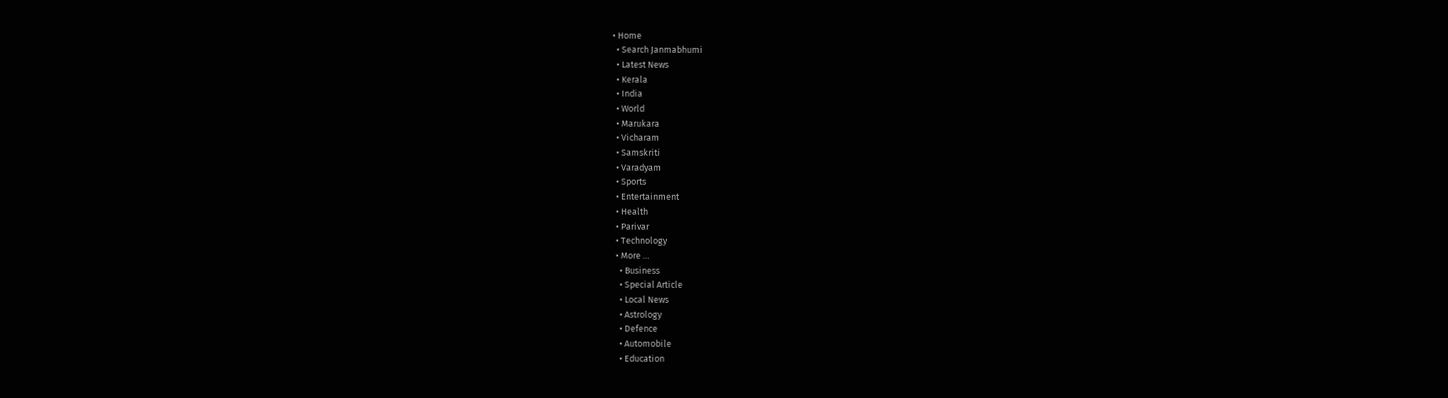• Home
  • Search Janmabhumi
  • Latest News
  • Kerala
  • India
  • World
  • Marukara
  • Vicharam
  • Samskriti
  • Varadyam
  • Sports
  • Entertainment
  • Health
  • Parivar
  • Technology
  • More …
    • Business
    • Special Article
    • Local News
    • Astrology
    • Defence
    • Automobile
    • Education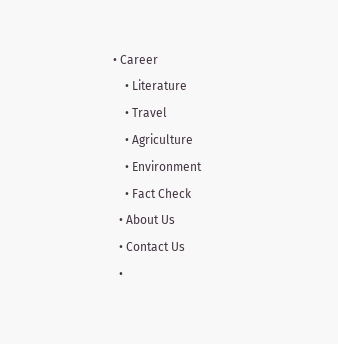• Career
    • Literature
    • Travel
    • Agriculture
    • Environment
    • Fact Check
  • About Us
  • Contact Us
  •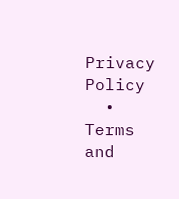Privacy Policy
  • Terms and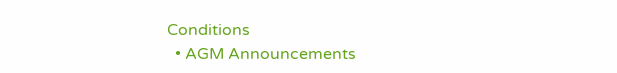Conditions
  • AGM Announcements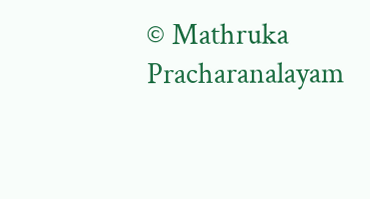© Mathruka Pracharanalayam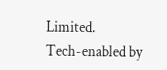Limited.
Tech-enabled by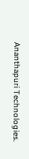Ananthapuri Technologies.